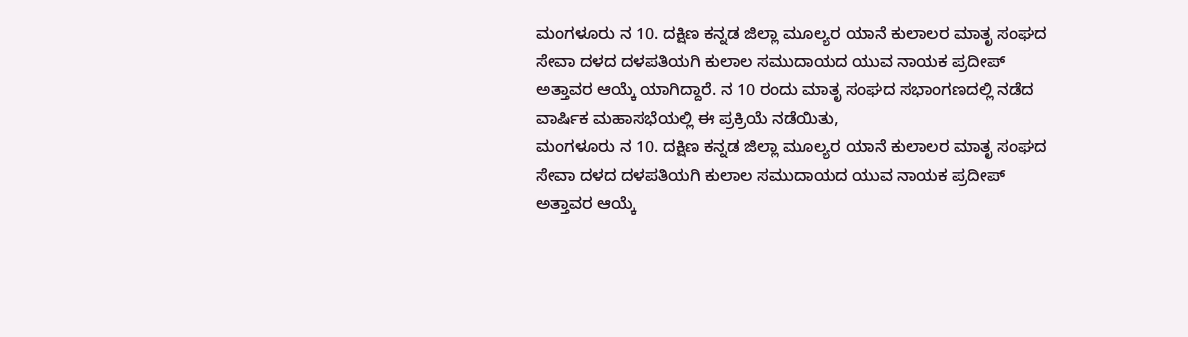ಮಂಗಳೂರು ನ 10. ದಕ್ಷಿಣ ಕನ್ನಡ ಜಿಲ್ಲಾ ಮೂಲ್ಯರ ಯಾನೆ ಕುಲಾಲರ ಮಾತೃ ಸಂಘದ ಸೇವಾ ದಳದ ದಳಪತಿಯಗಿ ಕುಲಾಲ ಸಮುದಾಯದ ಯುವ ನಾಯಕ ಪ್ರದೀಪ್ ಅತ್ತಾವರ ಆಯ್ಕೆ ಯಾಗಿದ್ದಾರೆ. ನ 10 ರಂದು ಮಾತೃ ಸಂಘದ ಸಭಾಂಗಣದಲ್ಲಿ ನಡೆದ ವಾರ್ಷಿಕ ಮಹಾಸಭೆಯಲ್ಲಿ ಈ ಪ್ರಕ್ರಿಯೆ ನಡೆಯಿತು,
ಮಂಗಳೂರು ನ 10. ದಕ್ಷಿಣ ಕನ್ನಡ ಜಿಲ್ಲಾ ಮೂಲ್ಯರ ಯಾನೆ ಕುಲಾಲರ ಮಾತೃ ಸಂಘದ ಸೇವಾ ದಳದ ದಳಪತಿಯಗಿ ಕುಲಾಲ ಸಮುದಾಯದ ಯುವ ನಾಯಕ ಪ್ರದೀಪ್ ಅತ್ತಾವರ ಆಯ್ಕೆ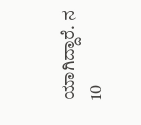ಯಾಗಿದ್ದಾರೆ. ನ 10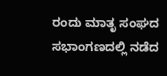ರಂದು ಮಾತೃ ಸಂಘದ ಸಭಾಂಗಣದಲ್ಲಿ ನಡೆದ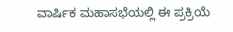ವಾರ್ಷಿಕ ಮಹಾಸಭೆಯಲ್ಲಿ ಈ ಪ್ರಕ್ರಿಯೆ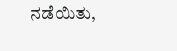ನಡೆಯಿತು,